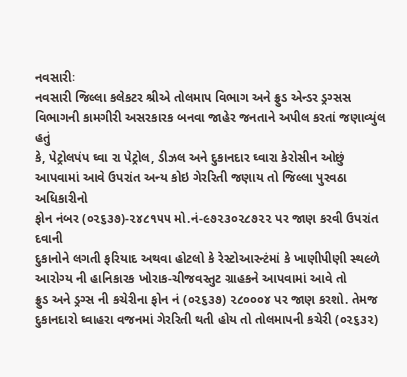નવસારીઃ
નવસારી જિલ્લા કલેકટર શ્રીએ તોલમાપ વિભાગ અને ફ્રુડ એન્ડર ડ્રગ્સસ
વિભાગની કામગીરી અસરકારક બનવા જાહેર જનતાને અપીલ કરતાં જણાવ્યુંલ હતું
કે, પેટ્રોલપંપ ઘ્વા રા પેટ્રોલ, ડીઝલ અને દુકાનદાર ઘ્વારા કેરોસીન ઓછું
આપવામાં આવે ઉપરાંત અન્ય કોઇ ગેરરિતી જણાય તો જિલ્લા પુરવઠા અધિકારીનો
ફોન નંબર (૦૨૬૩૭)-૨૪૮૧૫૫ મો.નં-૯૭૨૩૦૨૮૭૨૨ પર જાણ કરવી ઉપરાંત દવાની
દુકાનોને લગતી ફરિયાદ અથવા હોટલો કે રેસ્ટોઆરન્ટંમાં કે ખાણીપીણી સ્થ૯ળે
આરોગ્ય ની હાનિકારક ખોરાક-ચીજવસ્તુટ ગ્રાહકને આપવામાં આવે તો
ફ્રુડ અને ડ્રગ્સ ની કચેરીના ફોન નં (૦૨૬૩૭) ૨૮૦૦૦૪ પર જાણ કરશો. તેમજ
દુકાનદારો ઘ્વાહરા વજનમાં ગેરરિતી થતી હોય તો તોલમાપની કચેરી (૦૨૬૩૨)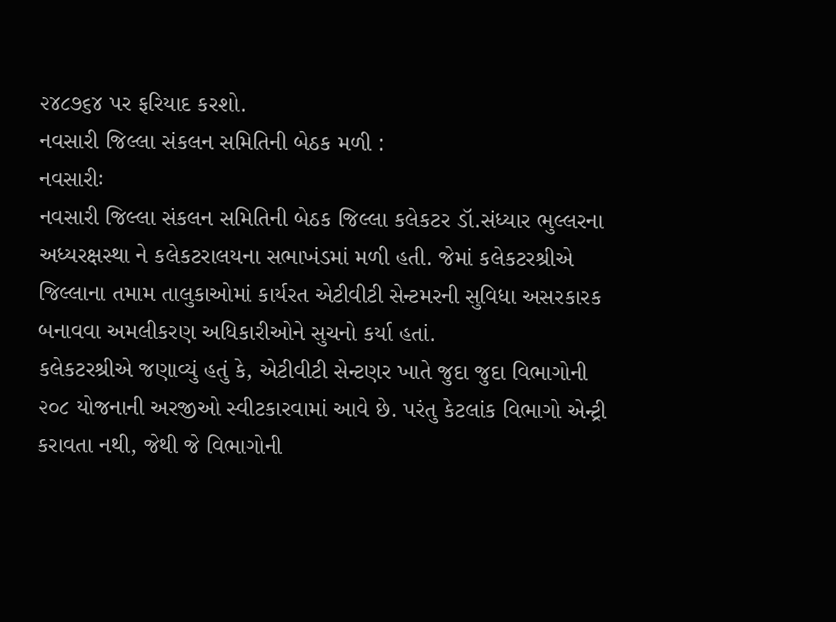૨૪૮૭૬૪ પર ફરિયાદ કરશો.
નવસારી જિલ્લા સંકલન સમિતિની બેઠક મળી :
નવસારીઃ
નવસારી જિલ્લા સંકલન સમિતિની બેઠક જિલ્લા કલેકટર ડૉ.સંધ્યાર ભુલ્લરના
અધ્યરક્ષસ્થા ને કલેકટરાલયના સભાખંડમાં મળી હતી. જેમાં કલેકટરશ્રીએ
જિલ્લાના તમામ તાલુકાઓમાં કાર્યરત એટીવીટી સેન્ટમરની સુવિધા અસરકારક
બનાવવા અમલીકરણ અધિકારીઓને સુચનો કર્યા હતાં.
કલેકટરશ્રીએ જણાવ્યું હતું કે, એટીવીટી સેન્ટણર ખાતે જુદા જુદા વિભાગોની
૨૦૮ યોજનાની અરજીઓ સ્વીટકારવામાં આવે છે. પરંતુ કેટલાંક વિભાગો એન્ટ્રી
કરાવતા નથી, જેથી જે વિભાગોની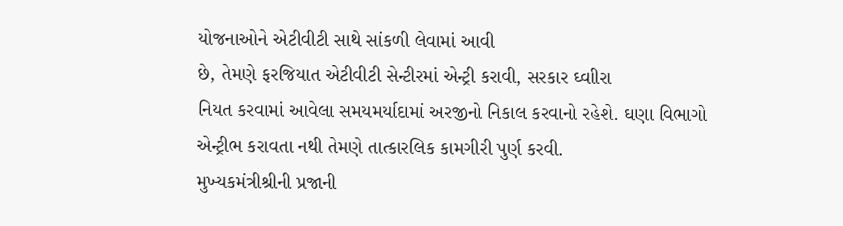યોજનાઓને એટીવીટી સાથે સાંકળી લેવામાં આવી
છે, તેમણે ફરજિયાત એટીવીટી સેન્ટીરમાં એન્ટ્રી કરાવી, સરકાર ઘ્વાીરા
નિયત કરવામાં આવેલા સમયમર્યાદામાં અરજીનો નિકાલ કરવાનો રહેશે. ઘણા વિભાગો
એન્ટ્રીભ કરાવતા નથી તેમણે તાત્કારલિક કામગીરી પુર્ણ કરવી.
મુખ્યકમંત્રીશ્રીની પ્રજાની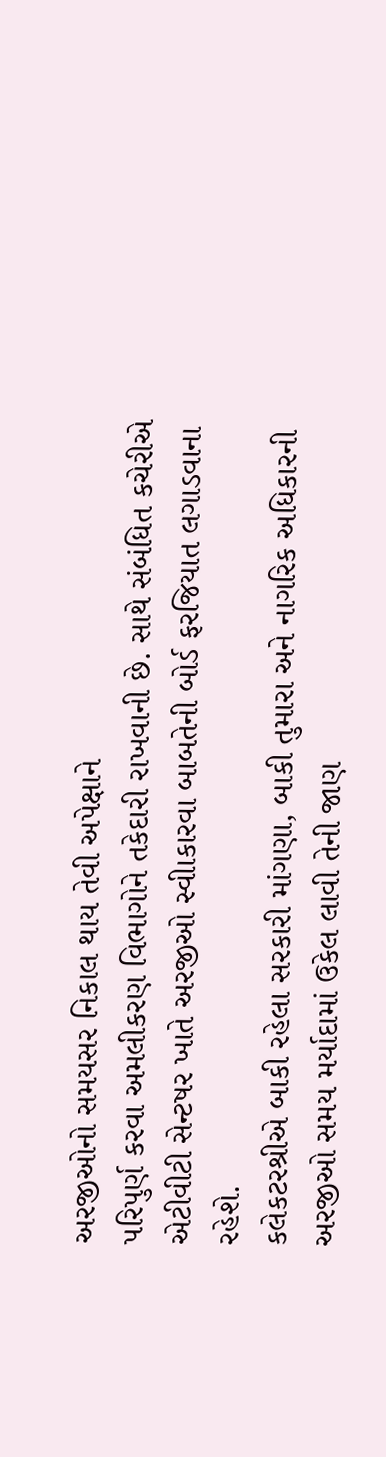અરજીઓનો સમયસર નિકાલ થાય તેવી અપેક્ષાને
પરિપુર્ણ કરવા અમલીકરણ વિભાગોને તકેદારી રાખવાની છે. સાથે સંબંધિત કચેરીએ
એટીવીટી સેન્ટષર ખાતે અરજીઓ સ્વીાકારવા બાબતેની બોર્ડ ફરજિયાત લગાડવાના
રહેશે.
કલેકટરશ્રીએ બાકી રહેલા સરકારી માંગણા, બાકી તુમારા અને નાગરિક અધિકારની
અરજીઓ સમય મર્યાદામાં ઉકેલ લાવી તેની જાણ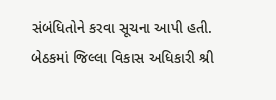સંબંધિતોને કરવા સૂચના આપી હતી.
બેઠકમાં જિલ્લા વિકાસ અધિકારી શ્રી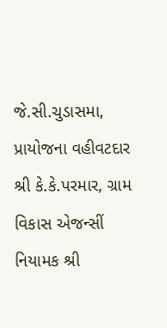જે.સી.ચુડાસમા, પ્રાયોજના વહીવટદાર
શ્રી કે.કે.પરમાર, ગ્રામ વિકાસ એજન્સીં નિયામક શ્રી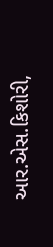આર.એસ.કિશોરી,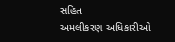સહિત
અમલીકરણ અધિકારીઓ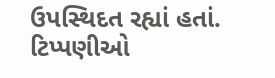ઉપસ્થિદત રહ્યાં હતાં.
ટિપ્પણીઓ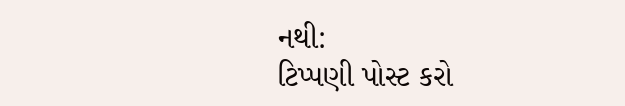નથી:
ટિપ્પણી પોસ્ટ કરો